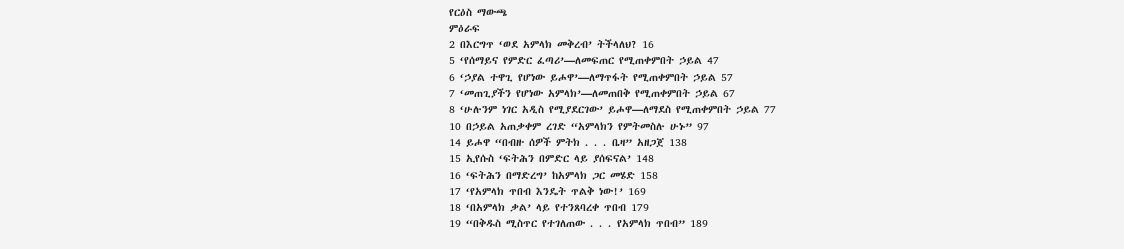የርዕስ ማውጫ
ምዕራፍ
2 በእርግጥ ‘ወደ አምላክ መቅረብ’ ትችላለህ? 16
5 ‘የሰማይና የምድር ፈጣሪ’—ለመፍጠር የሚጠቀምበት ኃይል 47
6 ‘ኃያል ተዋጊ የሆነው ይሖዋ’—ለማጥፋት የሚጠቀምበት ኃይል 57
7 ‘መጠጊያችን የሆነው አምላክ’—ለመጠበቅ የሚጠቀምበት ኃይል 67
8 ‘ሁሉንም ነገር አዲስ የሚያደርገው’ ይሖዋ—ለማደስ የሚጠቀምበት ኃይል 77
10 በኃይል አጠቃቀም ረገድ “አምላክን የምትመስሉ ሁኑ” 97
14 ይሖዋ “በብዙ ሰዎች ምትክ . . . ቤዛ” አዘጋጀ 138
15 ኢየሱስ ‘ፍትሕን በምድር ላይ ያሰፍናል’ 148
16 ‘ፍትሕን በማድረግ’ ከአምላክ ጋር መሄድ 158
17 ‘የአምላክ ጥበብ እንዴት ጥልቅ ነው!’ 169
18 ‘በአምላክ ቃል’ ላይ የተንጸባረቀ ጥበብ 179
19 “በቅዱስ ሚስጥር የተገለጠው . . . የአምላክ ጥበብ” 189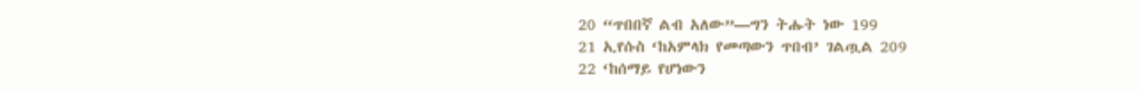20 “ጥበበኛ ልብ አለው”—ግን ትሑት ነው 199
21 ኢየሱስ ‘ከአምላክ የመጣውን ጥበብ’ ገልጧል 209
22 ‘ከሰማይ የሆነውን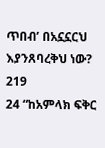ጥበብ’ በአኗኗርህ እያንጸባረቅህ ነው? 219
24 “ከአምላክ ፍቅር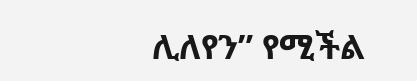ሊለየን” የሚችል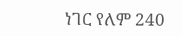ነገር የለም 240